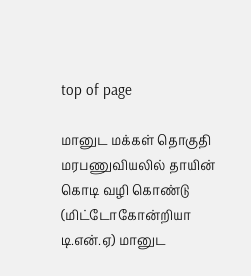top of page

மானுட மக்கள் தொகுதி மரபணுவியலில் தாயின் கொடி வழி கொண்டு (மிட்டோகோன்றியா டி.என்.ஏ) மானுட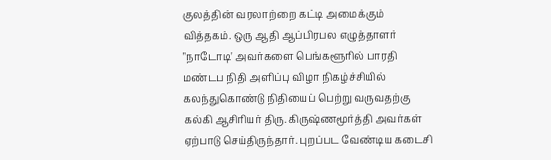குலத்தின் வரலாற்றை கட்டி அமைக்கும் வித்தகம். ஒரு ஆதி ஆப்பிரபல எழுத்தாளர் "நாடோடி' அவர்களை பெங்களூரில் பாரதி மண்டப நிதி அளிப்பு விழா நிகழ்ச்சியில் கலந்துகொண்டு நிதியைப் பெற்று வருவதற்கு கல்கி ஆசிரியர் திரு. கிருஷ்ணமூர்த்தி அவர்கள் ஏற்பாடு செய்திருந்தார். புறப்பட வேண்டிய கடைசி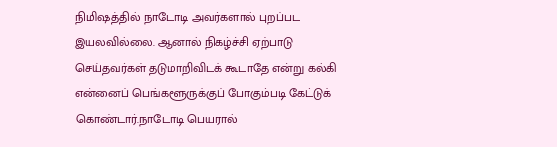நிமிஷத்தில் நாடோடி அவர்களால் புறப்பட இயலவில்லை. ஆனால் நிகழ்ச்சி ஏற்பாடு செய்தவர்கள் தடுமாறிவிடக் கூடாதே என்று கல்கி என்னைப் பெங்களூருக்குப் போகும்படி கேட்டுக் கொண்டார்.நாடோடி பெயரால்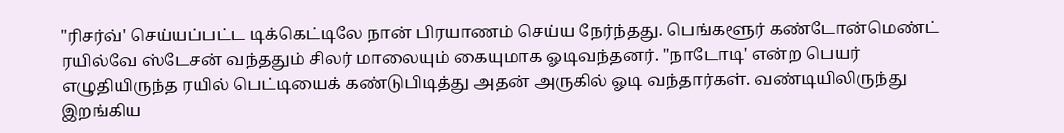"ரிசர்வ்' செய்யப்பட்ட டிக்கெட்டிலே நான் பிரயாணம் செய்ய நேர்ந்தது. பெங்களூர் கண்டோன்மெண்ட் ரயில்வே ஸ்டேசன் வந்ததும் சிலர் மாலையும் கையுமாக ஓடிவந்தனர். "நாடோடி' என்ற பெயர் எழுதியிருந்த ரயில் பெட்டியைக் கண்டுபிடித்து அதன் அருகில் ஓடி வந்தார்கள். வண்டியிலிருந்து இறங்கிய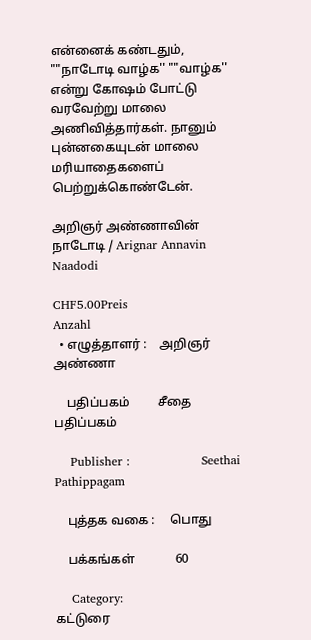என்னைக் கண்டதும், ""நாடோடி வாழ்க'' ""வாழ்க'' என்று கோஷம் போட்டு வரவேற்று மாலை அணிவித்தார்கள். நானும் புன்னகையுடன் மாலை மரியாதைகளைப் பெற்றுக்கொண்டேன்.

அறிஞர் அண்ணாவின் நாடோடி / Arignar Annavin Naadodi

CHF5.00Preis
Anzahl
  • எழுத்தாளர் :    அறிஞர் அண்ணா

    பதிப்பகம்         சீதை பதிப்பகம்

    Publisher :                  Seethai Pathippagam

    புத்தக வகை :     பொது

    பக்கங்கள்             60

    Category:                    கட்டுரை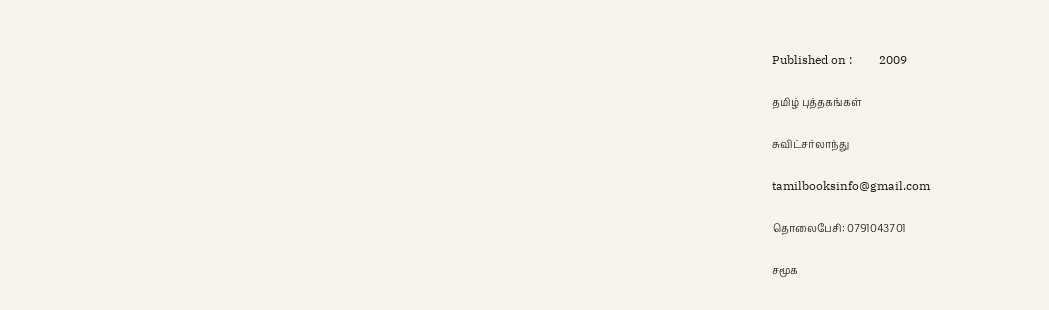Published on :         2009

தமிழ் புத்தகங்கள்

சுவிட்சர்லாந்து

tamilbooksinfo@gmail.com

தொலைபேசி: 0791043701

சமூக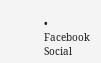• Facebook Social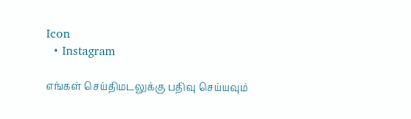Icon
  • Instagram

எங்கள் செய்திமடலுக்கு பதிவு செய்யவும்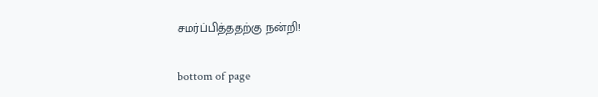சமர்ப்பித்ததற்கு நன்றி!

bottom of page